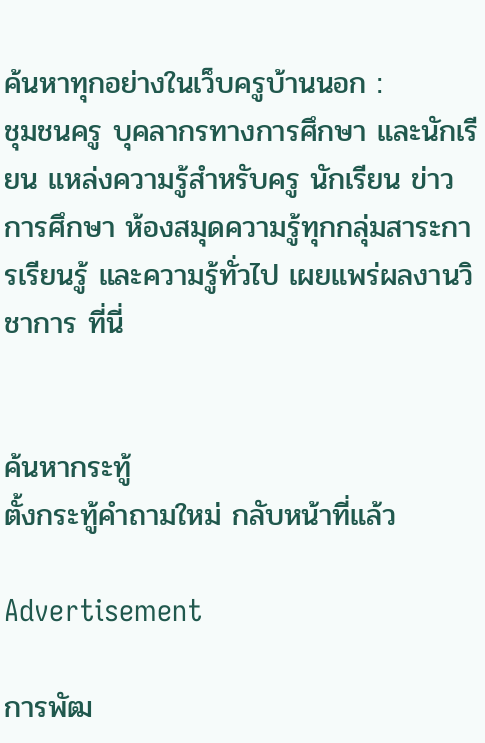ค้นหาทุกอย่างในเว็บครูบ้านนอก :
ชุมชนครู บุคลากรทางการศึกษา และนักเรียน แหล่งความรู้สำหรับครู นักเรียน ข่าวการศึกษา ห้องสมุดความรู้ทุกกลุ่มสาระการเรียนรู้ และความรู้ทั่วไป เผยแพร่ผลงานวิชาการ ที่นี่


ค้นหากระทู้
ตั้งกระทู้คำถามใหม่ กลับหน้าที่แล้ว

Advertisement

การพัฒ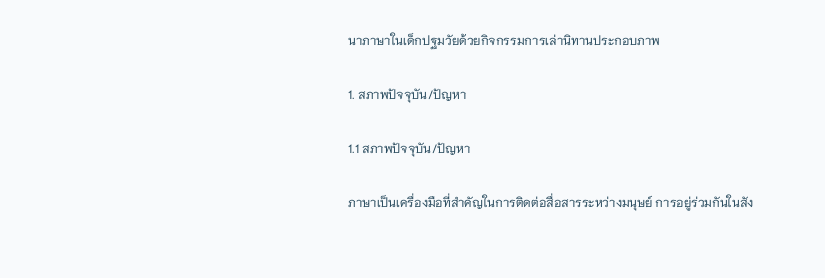นาภาษาในเด็กปฐมวัยด้วยกิจกรรมการเล่านิทานประกอบภาพ

1. สภาพปัจจุบัน/ปัญหา

1.1 สภาพปัจจุบัน/ปัญหา

ภาษาเป็นเครื่องมือที่สำคัญในการติดต่อสื่อสารระหว่างมนุษย์ การอยู่ร่วมกันในสัง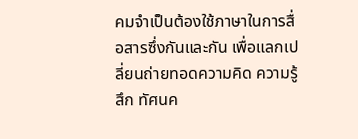คมจำเป็นต้องใช้ภาษาในการสื่อสารซึ่งกันและกัน เพื่อแลกเปลี่ยนถ่ายทอดความคิด ความรู้สึก ทัศนค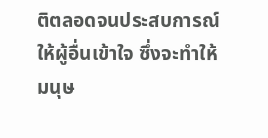ติตลอดจนประสบการณ์ให้ผู้อื่นเข้าใจ ซึ่งจะทำให้มนุษ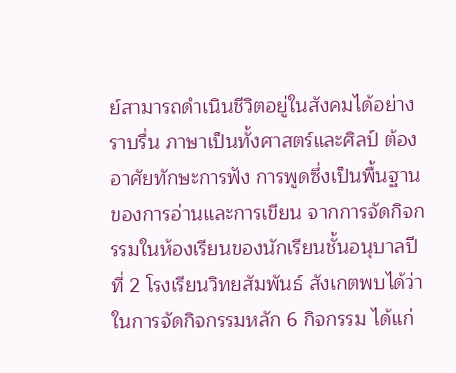ย์สามารถดำเนินชีวิตอยู่ในสังคมได้อย่างราบรื่น ภาษาเป็นทั้งศาสตร์และศิลป์ ต้องอาศัยทักษะการฟัง การพูดซึ่งเป็นพื้นฐานของการอ่านและการเขียน จากการจัดกิจกรรมในห้องเรียนของนักเรียนชั้นอนุบาลปีที่ 2 โรงเรียนวิทยสัมพันธ์ สังเกตพบได้ว่าในการจัดกิจกรรมหลัก 6 กิจกรรม ได้แก่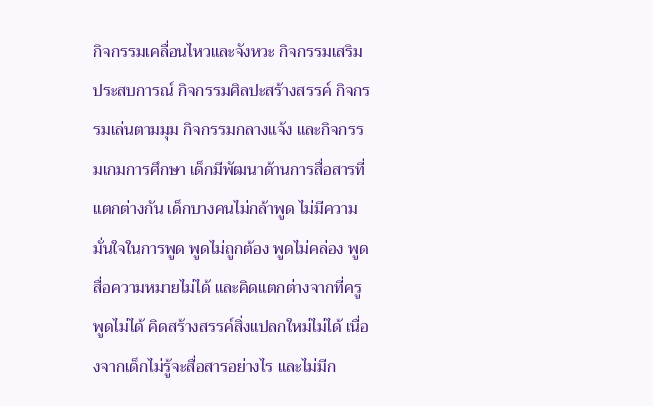กิจกรรมเคลื่อนไหวและจังหวะ กิจกรรมเสริมประสบการณ์ กิจกรรมศิลปะสร้างสรรค์ กิจกรรมเล่นตามมุม กิจกรรมกลางแจ้ง และกิจกรรมเกมการศึกษา เด็กมีพัฒนาด้านการสื่อสารที่แตกต่างกัน เด็กบางคนไม่กล้าพูด ไม่มีความมั่นใจในการพูด พูดไม่ถูกต้อง พูดไม่คล่อง พูดสื่อความหมายไม่ได้ และคิดแตกต่างจากที่ครูพูดไม่ได้ คิดสร้างสรรค์สิ่งแปลกใหม่ไม่ได้ เนื่องจากเด็กไม่รู้จะสื่อสารอย่างไร และไม่มีก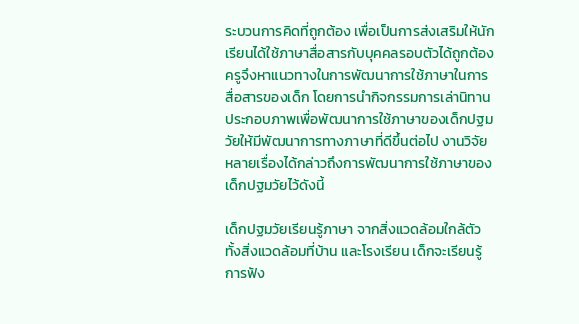ระบวนการคิดที่ถูกต้อง เพื่อเป็นการส่งเสริมให้นักเรียนได้ใช้ภาษาสื่อสารกับบุคคลรอบตัวได้ถูกต้อง ครูจึงหาแนวทางในการพัฒนาการใช้ภาษาในการสื่อสารของเด็ก โดยการนำกิจกรรมการเล่านิทานประกอบภาพเพื่อพัฒนาการใช้ภาษาของเด็กปฐมวัยให้มีพัฒนาการทางภาษาที่ดีขึ้นต่อไป งานวิจัยหลายเรื่องได้กล่าวถึงการพัฒนาการใช้ภาษาของเด็กปฐมวัยไว้ดังนี้

เด็กปฐมวัยเรียนรู้ภาษา จากสิ่งแวดล้อมใกล้ตัวทั้งสิ่งแวดล้อมที่บ้าน และโรงเรียน เด็กจะเรียนรู้การฟัง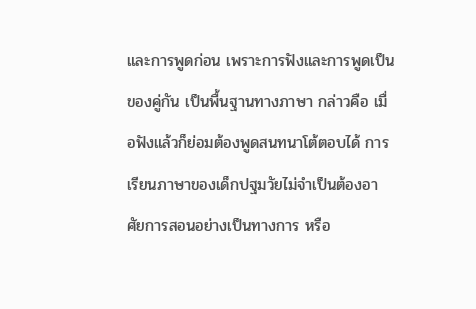และการพูดก่อน เพราะการฟังและการพูดเป็นของคู่กัน เป็นพื้นฐานทางภาษา กล่าวคือ เมื่อฟังแล้วก็ย่อมต้องพูดสนทนาโต้ตอบได้ การเรียนภาษาของเด็กปฐมวัยไม่จำเป็นต้องอาศัยการสอนอย่างเป็นทางการ หรือ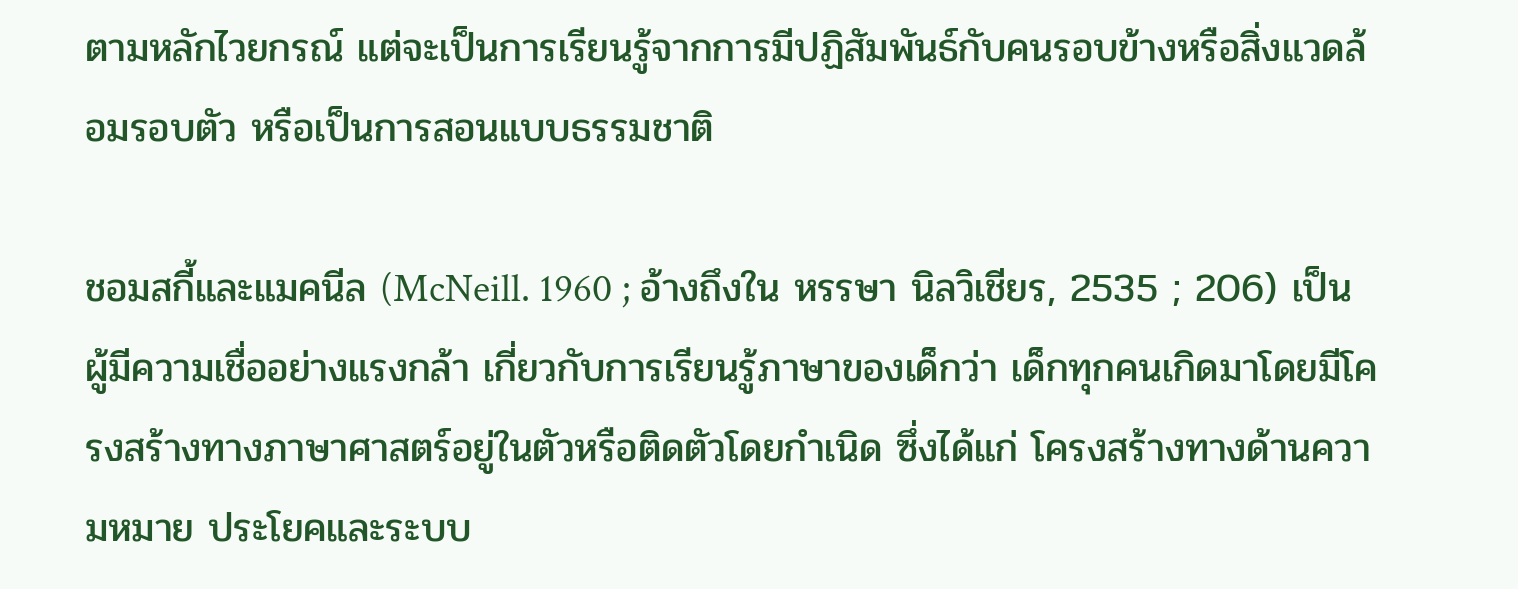ตามหลักไวยกรณ์ แต่จะเป็นการเรียนรู้จากการมีปฏิสัมพันธ์กับคนรอบข้างหรือสิ่งแวดล้อมรอบตัว หรือเป็นการสอนแบบธรรมชาติ

ชอมสกี้และแมคนีล (McNeill. 1960 ; อ้างถึงใน หรรษา นิลวิเชียร, 2535 ; 206) เป็นผู้มีความเชื่ออย่างแรงกล้า เกี่ยวกับการเรียนรู้ภาษาของเด็กว่า เด็กทุกคนเกิดมาโดยมีโครงสร้างทางภาษาศาสตร์อยู่ในตัวหรือติดตัวโดยกำเนิด ซึ่งได้แก่ โครงสร้างทางด้านความหมาย ประโยคและระบบ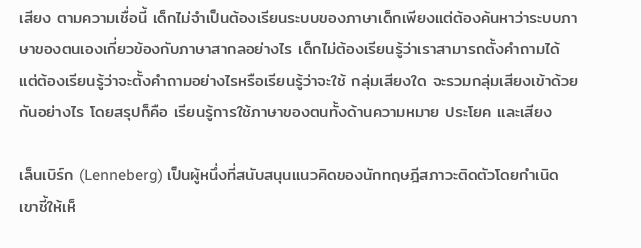เสียง ตามความเชื่อนี้ เด็กไม่จำเป็นต้องเรียนระบบของภาษาเด็กเพียงแต่ต้องค้นหาว่าระบบภาษาของตนเองเกี่ยวข้องกับภาษาสากลอย่างไร เด็กไม่ต้องเรียนรู้ว่าเราสามารถตั้งคำถามได้ แต่ต้องเรียนรู้ว่าจะตั้งคำถามอย่างไรหรือเรียนรู้ว่าจะใช้ กลุ่มเสียงใด จะรวมกลุ่มเสียงเข้าด้วยกันอย่างไร โดยสรุปก็คือ เรียนรู้การใช้ภาษาของตนทั้งด้านความหมาย ประโยค และเสียง

เล็นเบิร์ก (Lenneberg) เป็นผู้หนึ่งที่สนับสนุนแนวคิดของนักทฤษฎีสภาวะติดตัวโดยกำเนิด เขาชี้ให้เห็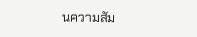นความสัม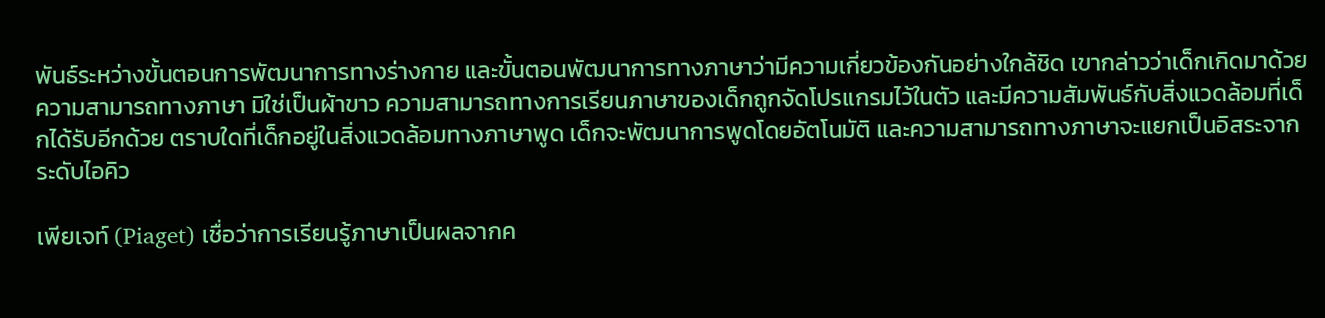พันธ์ระหว่างขั้นตอนการพัฒนาการทางร่างกาย และขั้นตอนพัฒนาการทางภาษาว่ามีความเกี่ยวข้องกันอย่างใกล้ชิด เขากล่าวว่าเด็กเกิดมาด้วยความสามารถทางภาษา มิใช่เป็นผ้าขาว ความสามารถทางการเรียนภาษาของเด็กถูกจัดโปรแกรมไว้ในตัว และมีความสัมพันธ์กับสิ่งแวดล้อมที่เด็กได้รับอีกด้วย ตราบใดที่เด็กอยู่ในสิ่งแวดล้อมทางภาษาพูด เด็กจะพัฒนาการพูดโดยอัตโนมัติ และความสามารถทางภาษาจะแยกเป็นอิสระจากระดับไอคิว

เพียเจท์ (Piaget) เชื่อว่าการเรียนรู้ภาษาเป็นผลจากค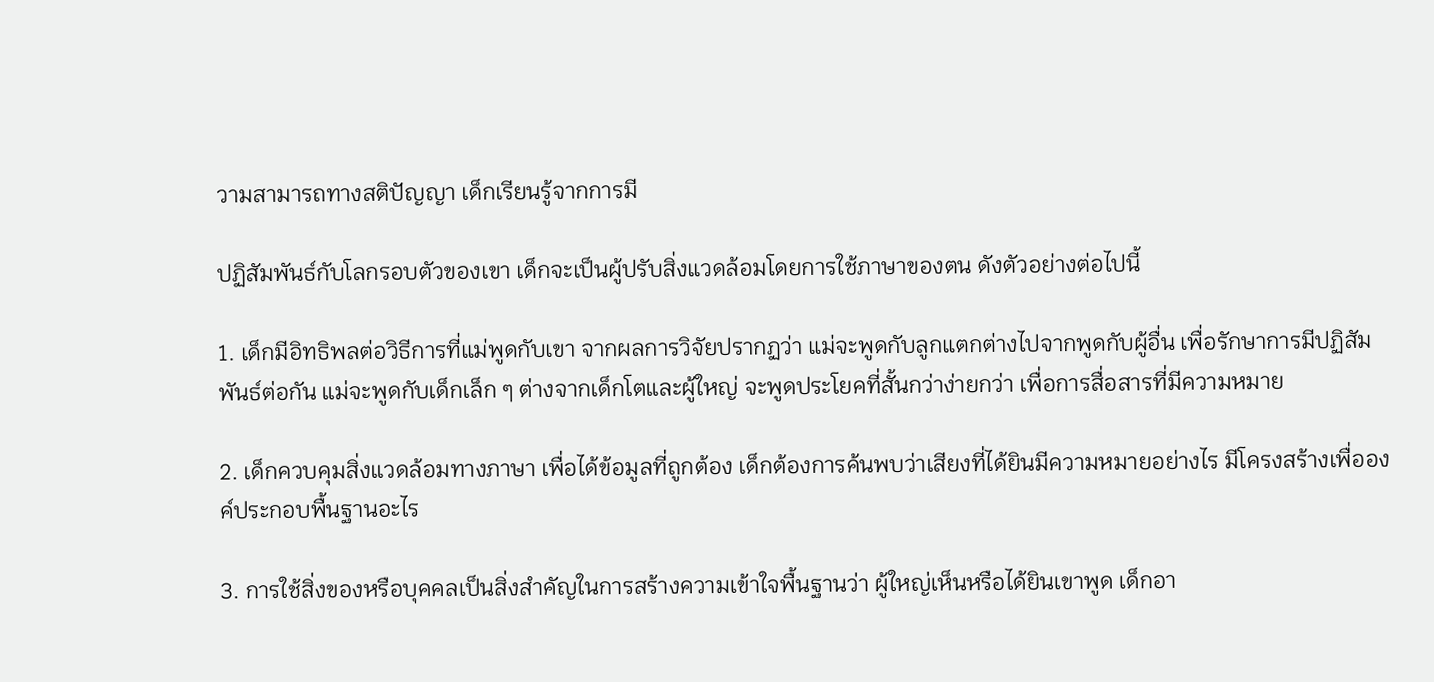วามสามารถทางสติปัญญา เด็กเรียนรู้จากการมี

ปฏิสัมพันธ์กับโลกรอบตัวของเขา เด็กจะเป็นผู้ปรับสิ่งแวดล้อมโดยการใช้ภาษาของตน ดังตัวอย่างต่อไปนี้

1. เด็กมีอิทธิพลต่อวิธีการที่แม่พูดกับเขา จากผลการวิจัยปรากฏว่า แม่จะพูดกับลูกแตกต่างไปจากพูดกับผู้อื่น เพื่อรักษาการมีปฏิสัมพันธ์ต่อกัน แม่จะพูดกับเด็กเล็ก ๆ ต่างจากเด็กโตและผู้ใหญ่ จะพูดประโยคที่สั้นกว่าง่ายกว่า เพื่อการสื่อสารที่มีความหมาย

2. เด็กควบคุมสิ่งแวดล้อมทางภาษา เพื่อได้ข้อมูลที่ถูกต้อง เด็กต้องการค้นพบว่าเสียงที่ได้ยินมีความหมายอย่างไร มีโครงสร้างเพื่อองค์ประกอบพื้นฐานอะไร

3. การใช้สิ่งของหรือบุคคลเป็นสิ่งสำคัญในการสร้างความเข้าใจพื้นฐานว่า ผู้ใหญ่เห็นหรือได้ยินเขาพูด เด็กอา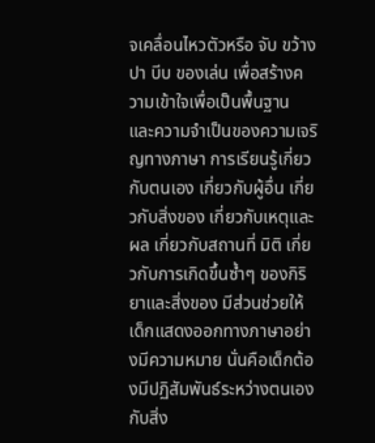จเคลื่อนไหวตัวหรือ จับ ขว้าง ปา บีบ ของเล่น เพื่อสร้างความเข้าใจเพื่อเป็นพื้นฐาน และความจำเป็นของความเจริญทางภาษา การเรียนรู้เกี่ยวกับตนเอง เกี่ยวกับผู้อื่น เกี่ยวกับสิ่งของ เกี่ยวกับเหตุและผล เกี่ยวกับสถานที่ มิติ เกี่ยวกับการเกิดขึ้นซ้ำๆ ของกิริยาและสิ่งของ มีส่วนช่วยให้เด็กแสดงออกทางภาษาอย่างมีความหมาย นั่นคือเด็กต้องมีปฏิสัมพันธ์ระหว่างตนเองกับสิ่ง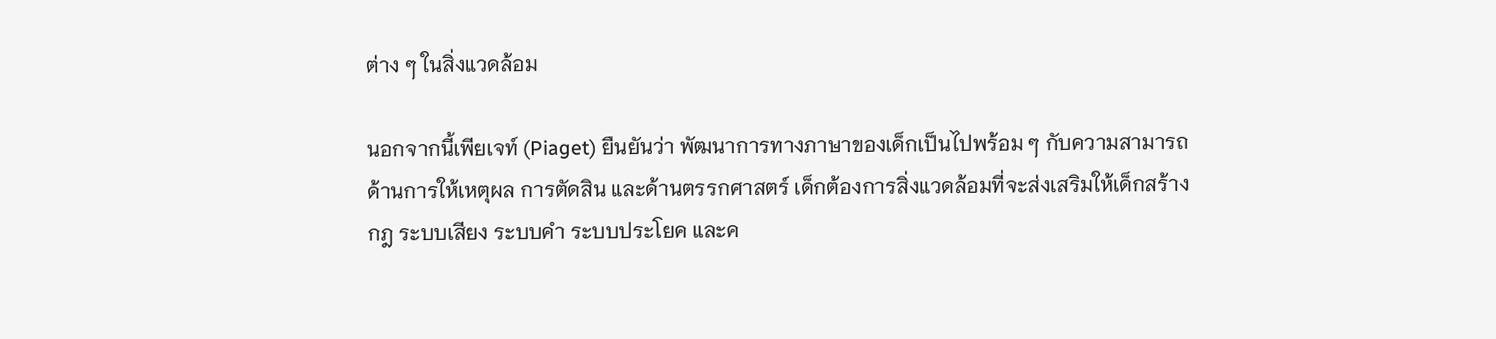ต่าง ๆ ในสิ่งแวดล้อม

นอกจากนี้เพียเจท์ (Piaget) ยืนยันว่า พัฒนาการทางภาษาของเด็กเป็นไปพร้อม ๆ กับความสามารถด้านการให้เหตุผล การตัดสิน และด้านตรรกศาสตร์ เด็กต้องการสิ่งแวดล้อมที่จะส่งเสริมให้เด็กสร้างกฎ ระบบเสียง ระบบคำ ระบบประโยค และค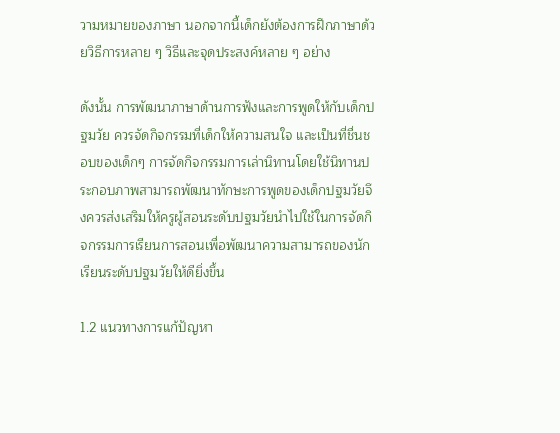วามหมายของภาษา นอกจากนี้เด็กยังต้องการฝึกภาษาด้วยวิธีการหลาย ๆ วิธีและจุดประสงค์หลาย ๆ อย่าง

ดังนั้น การพัฒนาภาษาด้านการฟังและการพูดให้กับเด็กปฐมวัย ควรจัดกิจกรรมที่เด็กให้ความสนใจ และเป็นที่ชื่นชอบของเด็กๆ การจัดกิจกรรมการเล่านิทานโดยใช้นิทานประกอบภาพสามารถพัฒนาทักษะการพูดของเด็กปฐมวัยจึงควรส่งเสริมให้ครูผู้สอนระดับปฐมวัยนำไปใช้ในการจัดกิจกรรมการเรียนการสอนเพื่อพัฒนาความสามารถของนักเรียนระดับปฐมวัยให้ดียิ่งขึ้น

1.2 แนวทางการแก้ปัญหา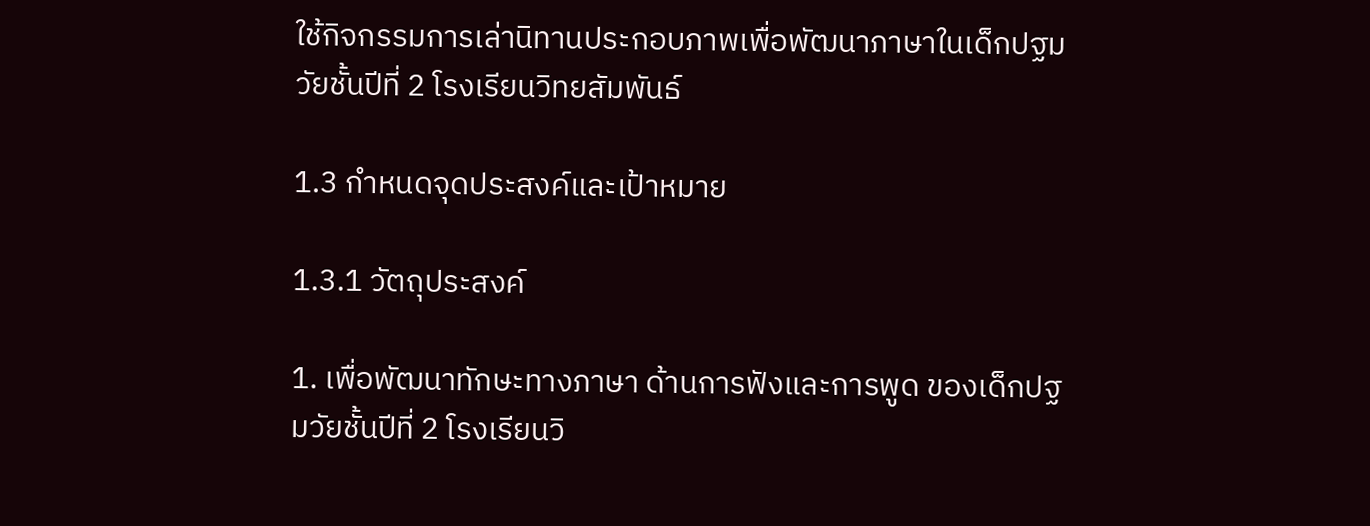ใช้กิจกรรมการเล่านิทานประกอบภาพเพื่อพัฒนาภาษาในเด็กปฐมวัยชั้นปีที่ 2 โรงเรียนวิทยสัมพันธ์

1.3 กำหนดจุดประสงค์และเป้าหมาย

1.3.1 วัตถุประสงค์

1. เพื่อพัฒนาทักษะทางภาษา ด้านการฟังและการพูด ของเด็กปฐมวัยชั้นปีที่ 2 โรงเรียนวิ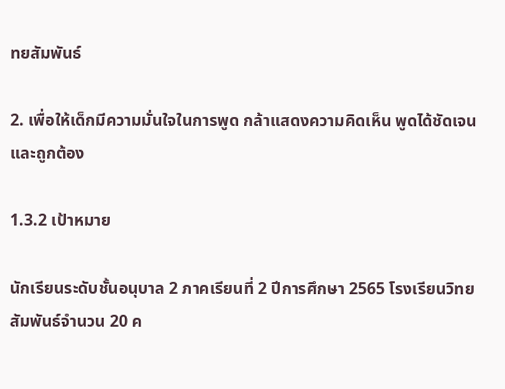ทยสัมพันธ์

2. เพื่อให้เด็กมีความมั่นใจในการพูด กล้าแสดงความคิดเห็น พูดได้ชัดเจนและถูกต้อง

1.3.2 เป้าหมาย

นักเรียนระดับชั้นอนุบาล 2 ภาคเรียนที่ 2 ปีการศึกษา 2565 โรงเรียนวิทยสัมพันธ์จำนวน 20 ค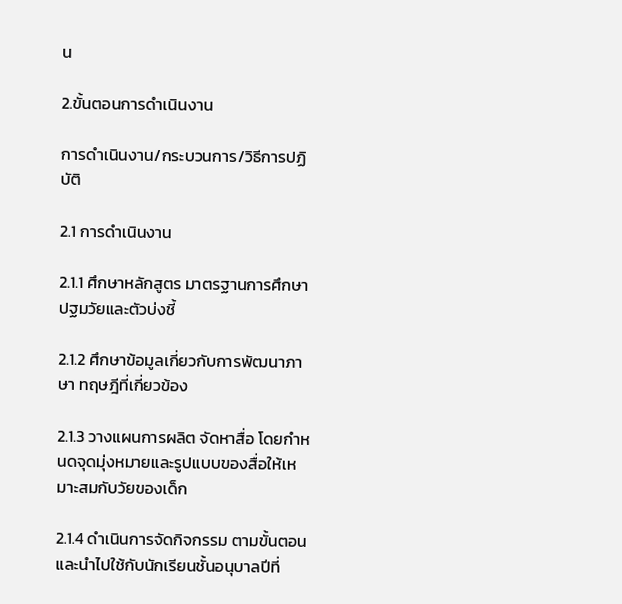น

2.ขั้นตอนการดำเนินงาน

การดำเนินงาน/กระบวนการ/วิธีการปฏิบัติ

2.1 การดำเนินงาน

2.1.1 ศึกษาหลักสูตร มาตรฐานการศึกษาปฐมวัยและตัวบ่งชี้

2.1.2 ศึกษาข้อมูลเกี่ยวกับการพัฒนาภาษา ทฤษฎีที่เกี่ยวข้อง

2.1.3 วางแผนการผลิต จัดหาสื่อ โดยกำหนดจุดมุ่งหมายและรูปแบบของสื่อให้เหมาะสมกับวัยของเด็ก

2.1.4 ดำเนินการจัดกิจกรรม ตามขั้นตอน และนำไปใช้กับนักเรียนชั้นอนุบาลปีที่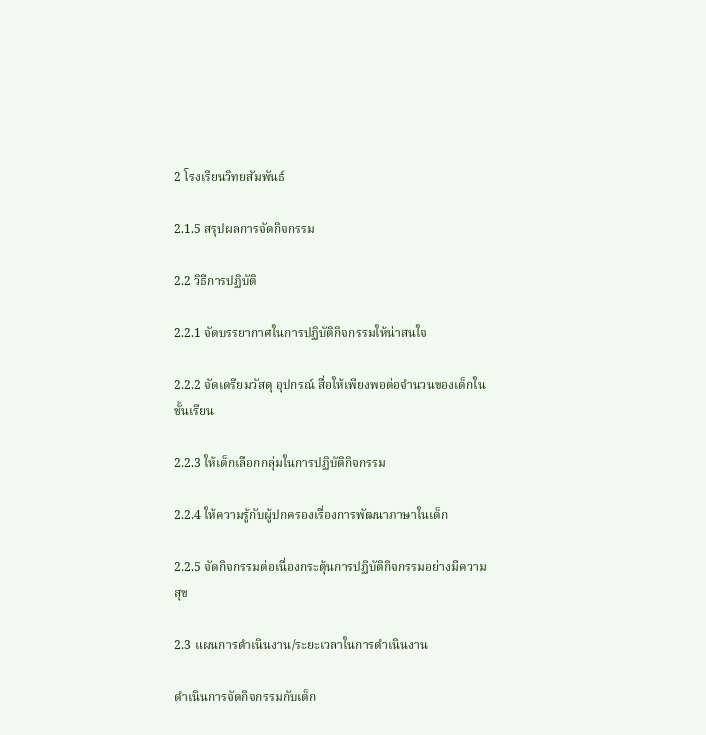2 โรงเรียนวิทยสัมพันธ์

2.1.5 สรุปผลการจัดกิจกรรม

2.2 วิธีการปฏิบัติ

2.2.1 จัดบรรยากาศในการปฏิบัติกิจกรรมให้น่าสนใจ

2.2.2 จัดเตรียมวัสดุ อุปกรณ์ สื่อให้เพียงพอต่อจำนวนของเด็กในชั้นเรียน

2.2.3 ให้เด็กเลือกกลุ่มในการปฏิบัติกิจกรรม

2.2.4 ให้ความรู้กับผู้ปกครองเรื่องการพัฒนาภาษาในเด็ก

2.2.5 จัดกิจกรรมต่อเนื่องกระตุ้นการปฏิบัติกิจกรรมอย่างมีความสุข

2.3 แผนการดำเนินงาน/ระยะเวลาในการดำเนินงาน

ดำเนินการจัดกิจกรรมกับเด็ก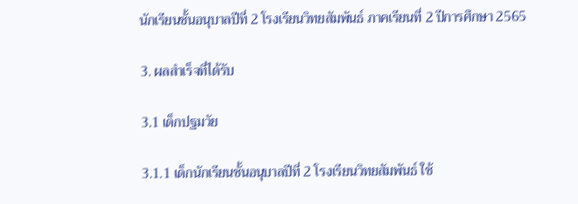นักเรียนชั้นอนุบาลปีที่ 2 โรงเรียนวิทยสัมพันธ์ ภาคเรียนที่ 2 ปีการศึกษา 2565

3. ผลสำเร็จที่ได้รับ

3.1 เด็กปฐมวัย

3.1.1 เด็กนักเรียนชั้นอนุบาลปีที่ 2 โรงเรียนวิทยสัมพันธ์ ใช้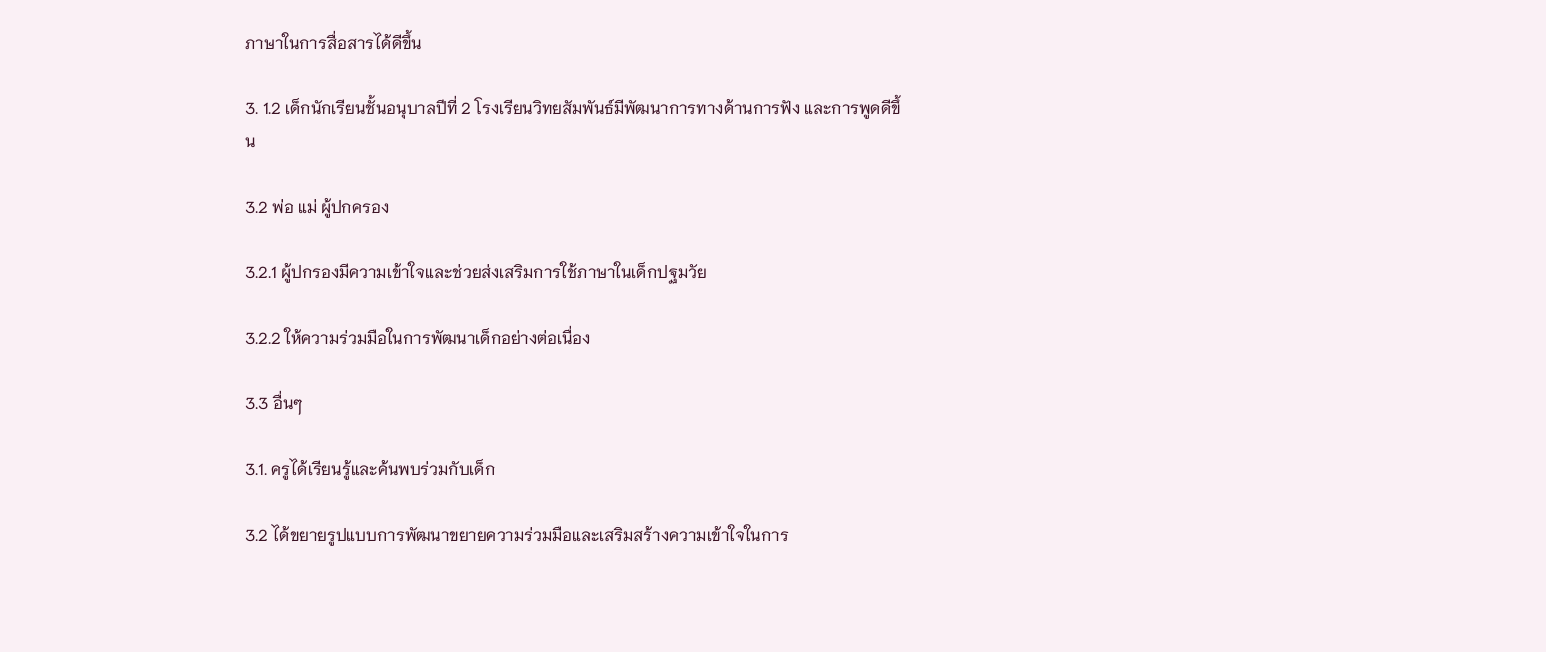ภาษาในการสื่อสารได้ดีขึ้น

3. 1.2 เด็กนักเรียนชั้นอนุบาลปีที่ 2 โรงเรียนวิทยสัมพันธ์มีพัฒนาการทางด้านการฟัง และการพูดดีขึ้น

3.2 พ่อ แม่ ผู้ปกครอง

3.2.1 ผู้ปกรองมีความเข้าใจและช่วยส่งเสริมการใช้ภาษาในเด็กปฐมวัย

3.2.2 ให้ความร่วมมือในการพัฒนาเด็กอย่างต่อเนื่อง

3.3 อื่นๆ

3.1. ครูได้เรียนรู้และค้นพบร่วมกับเด็ก

3.2 ได้ขยายรูปแบบการพัฒนาขยายความร่วมมือและเสริมสร้างความเข้าใจในการ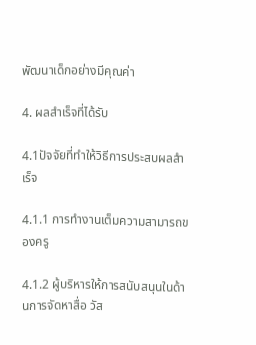พัฒนาเด็กอย่างมีคุณค่า

4. ผลสำเร็จที่ได้รับ

4.1ปัจจัยที่ทำให้วิธีการประสบผลสำเร็จ

4.1.1 การทำงานเต็มความสามารถของครู

4.1.2 ผู้บริหารให้การสนับสนุนในด้านการจัดหาสื่อ วัส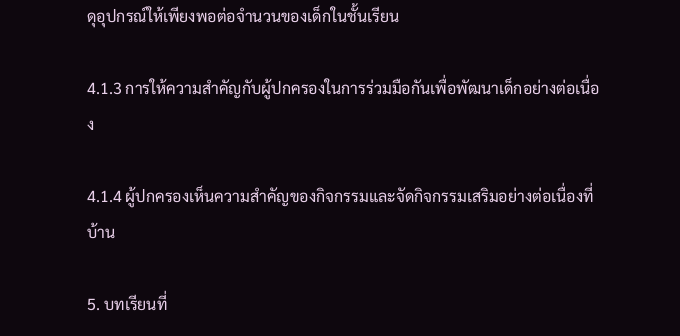ดุอุปกรณ์ให้เพียงพอต่อจำนวนของเด็กในชั้นเรียน

4.1.3 การให้ความสำคัญกับผู้ปกครองในการร่วมมือกันเพื่อพัฒนาเด็กอย่างต่อเนื่อง

4.1.4 ผู้ปกครองเห็นความสำคัญของกิจกรรมและจัดกิจกรรมเสริมอย่างต่อเนื่องที่บ้าน

5. บทเรียนที่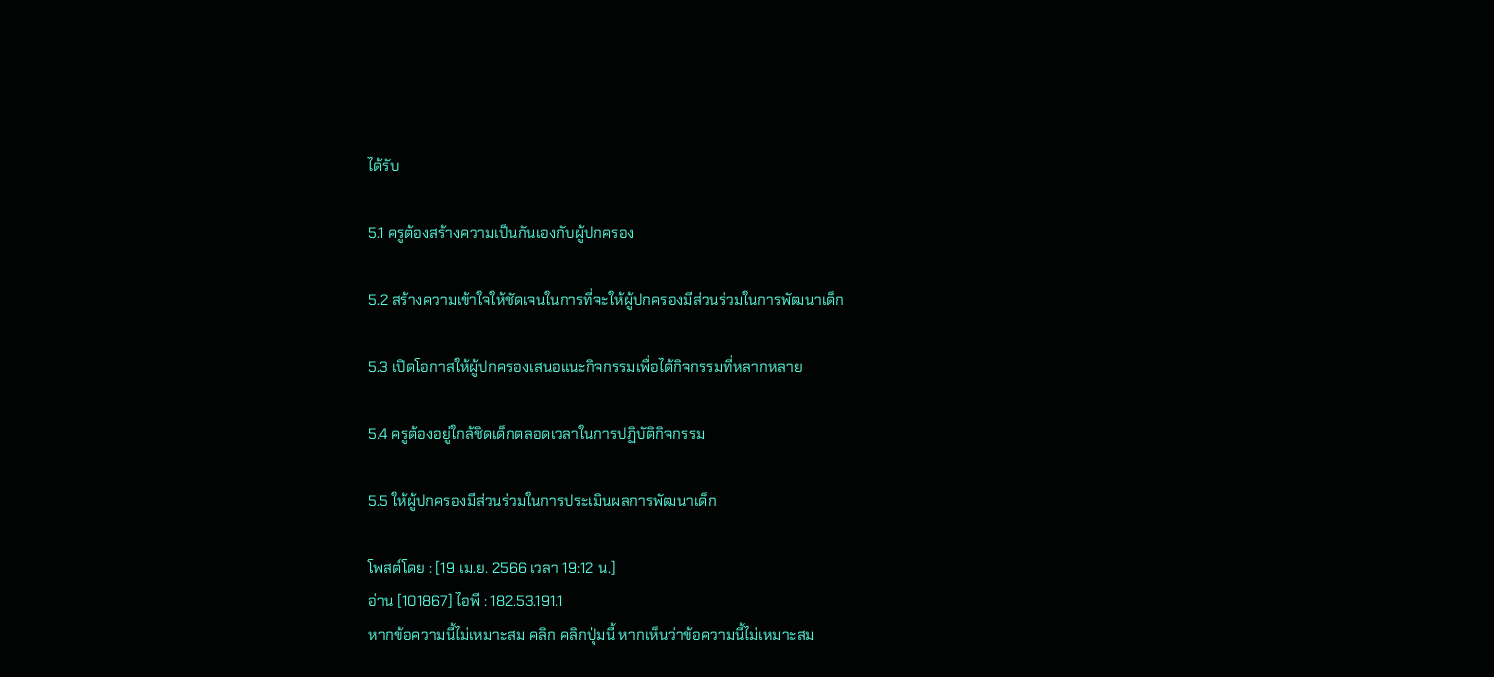ได้รับ

5.1 ครูต้องสร้างความเป็นกันเองกับผู้ปกครอง

5.2 สร้างความเข้าใจให้ชัดเจนในการที่จะให้ผู้ปกครองมีส่วนร่วมในการพัฒนาเด็ก

5.3 เปิดโอกาสให้ผู้ปกครองเสนอแนะกิจกรรมเพื่อได้กิจกรรมที่หลากหลาย

5.4 ครูต้องอยู่ใกล้ชิดเด็กตลอดเวลาในการปฏิบัติกิจกรรม

5.5 ให้ผู้ปกครองมีส่วนร่วมในการประเมินผลการพัฒนาเด็ก

โพสต์โดย : [19 เม.ย. 2566 เวลา 19:12 น.]
อ่าน [101867] ไอพี : 182.53.191.1
หากข้อความนี้ไม่เหมาะสม คลิก คลิกปุ่มนี้ หากเห็นว่าข้อความนี้ไม่เหมาะสม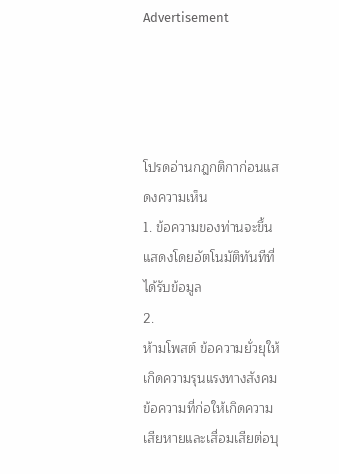Advertisement




โปรดอ่านกฎกติกาก่อนแสดงความเห็น
1. ข้อความของท่านจะขึ้นแสดงโดยอัตโนมัติทันทีที่ได้รับข้อมูล
2.
ห้ามโพสต์ ข้อความยั่วยุให้เกิดความรุนแรงทางสังคม ข้อความที่ก่อให้เกิดความเสียหายและเสื่อมเสียต่อบุ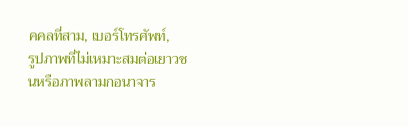คคลที่สาม, เบอร์โทรศัพท์,
รูปภาพที่ไม่เหมาะสมต่อเยาวชนหรือภาพลามกอนาจาร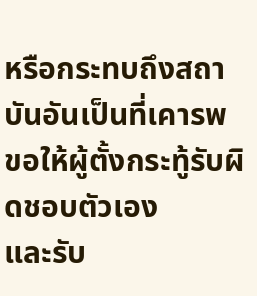หรือกระทบถึงสถาบันอันเป็นที่เคารพ
ขอให้ผู้ตั้งกระทู้รับผิดชอบตัวเอง
และรับ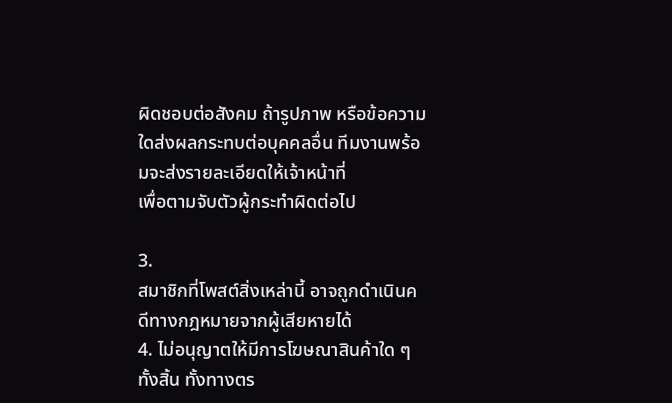ผิดชอบต่อสังคม ถ้ารูปภาพ หรือข้อความใดส่งผลกระทบต่อบุคคลอื่น ทีมงานพร้อมจะส่งรายละเอียดให้เจ้าหน้าที่
เพื่อตามจับตัวผู้กระทำผิดต่อไป

3.
สมาชิกที่โพสต์สิ่งเหล่านี้ อาจถูกดำเนินคดีทางกฎหมายจากผู้เสียหายได้
4. ไม่อนุญาตให้มีการโฆษณาสินค้าใด ๆ ทั้งสิ้น ทั้งทางตร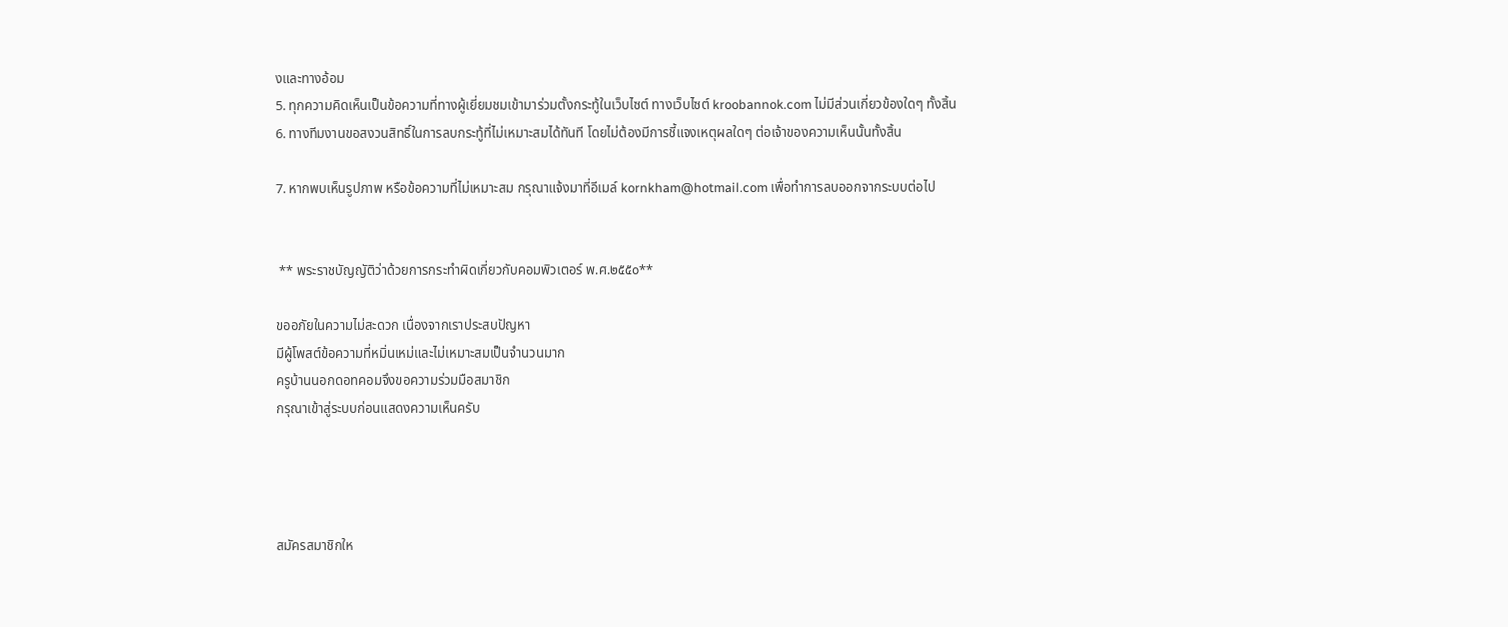งและทางอ้อม
5. ทุกความคิดเห็นเป็นข้อความที่ทางผู้เยี่ยมชมเข้ามาร่วมตั้งกระทู้ในเว็บไซต์ ทางเว็บไซต์ kroobannok.com ไม่มีส่วนเกี่ยวข้องใดๆ ทั้งสิ้น
6. ทางทีมงานขอสงวนสิทธิ์ในการลบกระทู้ที่ไม่เหมาะสมได้ทันที โดยไม่ต้องมีการชี้แจงเหตุผลใดๆ ต่อเจ้าของความเห็นนั้นทั้งสิ้น

7. หากพบเห็นรูปภาพ หรือข้อความที่ไม่เหมาะสม กรุณาแจ้งมาที่อีเมล์ kornkham@hotmail.com เพื่อทำการลบออกจากระบบต่อไป


 ** พระราชบัญญัติว่าด้วยการกระทำผิดเกี่ยวกับคอมพิวเตอร์ พ.ศ.๒๕๕๐**

ขออภัยในความไม่สะดวก เนื่องจากเราประสบปัญหา
มีผู้โพสต์ข้อความที่หมิ่นเหม่และไม่เหมาะสมเป็นจำนวนมาก
ครูบ้านนอกดอทคอมจึงขอความร่วมมือสมาชิก
กรุณาเข้าสู่ระบบก่อนแสดงความเห็นครับ




สมัครสมาชิกให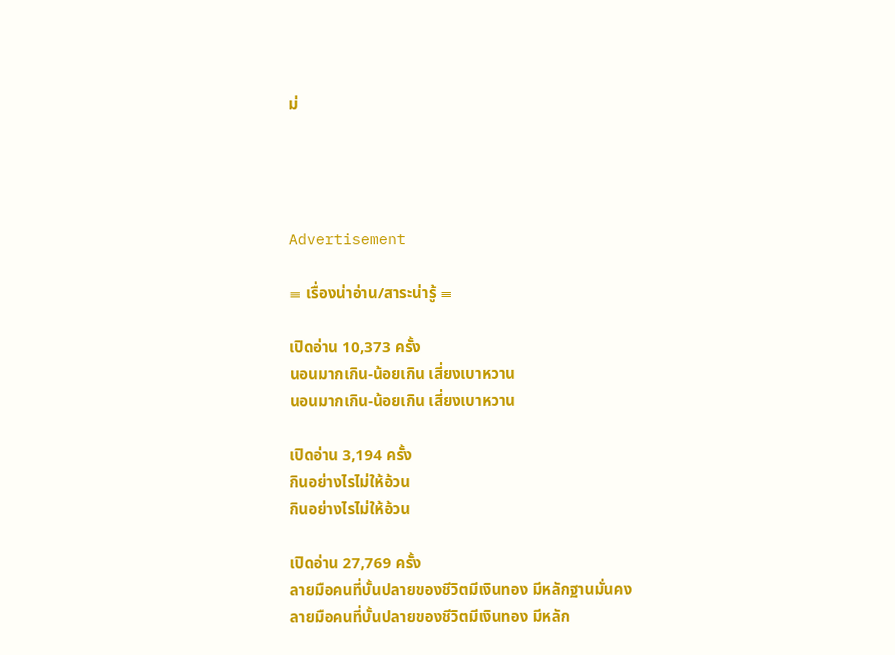ม่




Advertisement

≡ เรื่องน่าอ่าน/สาระน่ารู้ ≡

เปิดอ่าน 10,373 ครั้ง
นอนมากเกิน-น้อยเกิน เสี่ยงเบาหวาน
นอนมากเกิน-น้อยเกิน เสี่ยงเบาหวาน

เปิดอ่าน 3,194 ครั้ง
กินอย่างไรไม่ให้อ้วน
กินอย่างไรไม่ให้อ้วน

เปิดอ่าน 27,769 ครั้ง
ลายมือคนที่บั้นปลายของชีวิตมีเงินทอง มีหลักฐานมั่นคง
ลายมือคนที่บั้นปลายของชีวิตมีเงินทอง มีหลัก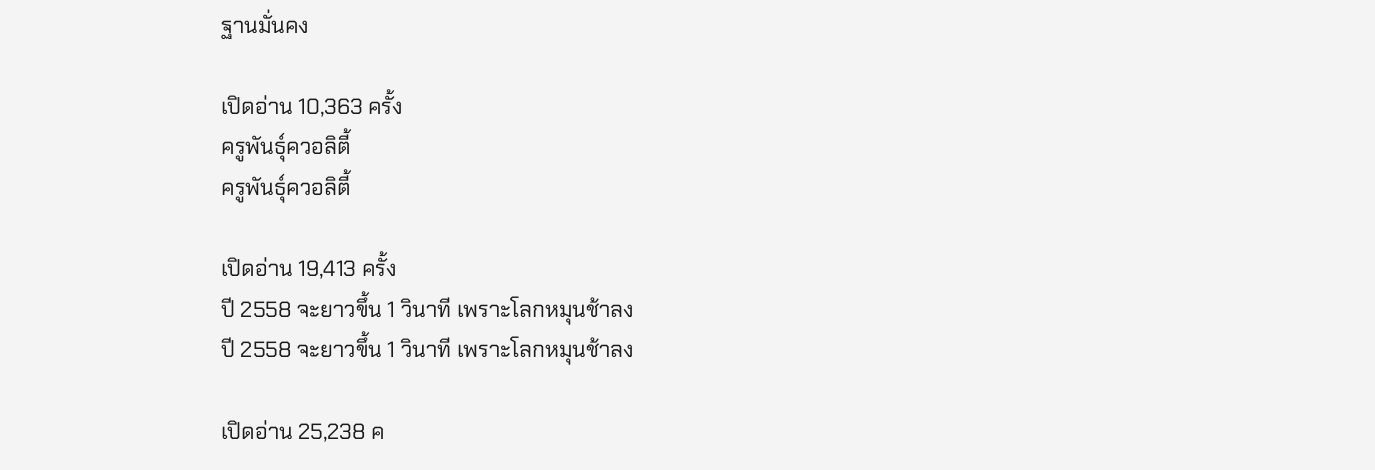ฐานมั่นคง

เปิดอ่าน 10,363 ครั้ง
ครูพันธุ์ควอลิตี้
ครูพันธุ์ควอลิตี้

เปิดอ่าน 19,413 ครั้ง
ปี 2558 จะยาวขึ้น 1 วินาที เพราะโลกหมุนช้าลง
ปี 2558 จะยาวขึ้น 1 วินาที เพราะโลกหมุนช้าลง

เปิดอ่าน 25,238 ค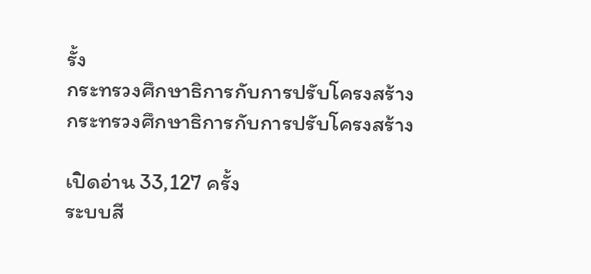รั้ง
กระทรวงศึกษาธิการกับการปรับโครงสร้าง
กระทรวงศึกษาธิการกับการปรับโครงสร้าง

เปิดอ่าน 33,127 ครั้ง
ระบบสี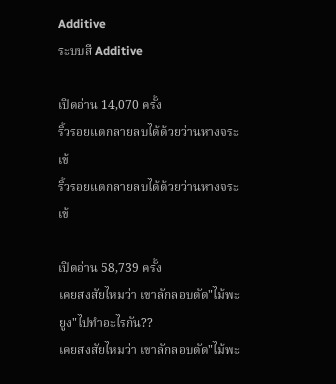Additive
ระบบสี Additive

เปิดอ่าน 14,070 ครั้ง
ริ้วรอยแตกลายลบได้ด้วยว่านหางจระเข้
ริ้วรอยแตกลายลบได้ด้วยว่านหางจระเข้

เปิดอ่าน 58,739 ครั้ง
เคยสงสัยไหมว่า เขาลักลอบตัด"ไม้พะยูง"ไปทำอะไรกัน??
เคยสงสัยไหมว่า เขาลักลอบตัด"ไม้พะ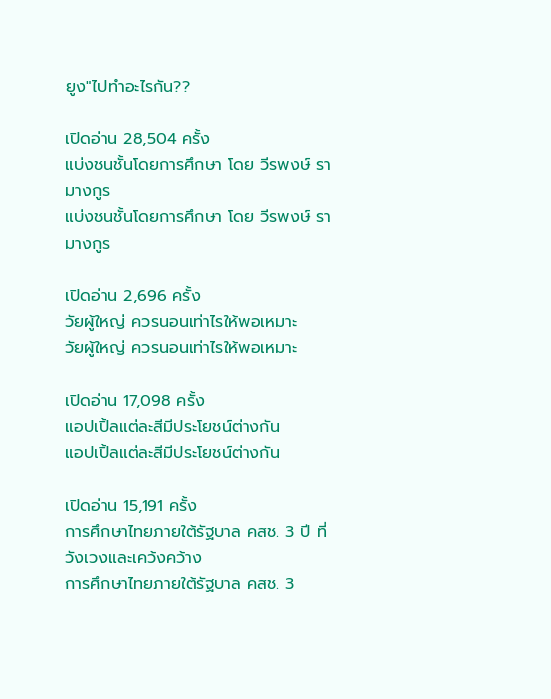ยูง"ไปทำอะไรกัน??

เปิดอ่าน 28,504 ครั้ง
แบ่งชนชั้นโดยการศึกษา โดย วีรพงษ์ รามางกูร
แบ่งชนชั้นโดยการศึกษา โดย วีรพงษ์ รามางกูร

เปิดอ่าน 2,696 ครั้ง
วัยผู้ใหญ่ ควรนอนเท่าไรให้พอเหมาะ
วัยผู้ใหญ่ ควรนอนเท่าไรให้พอเหมาะ

เปิดอ่าน 17,098 ครั้ง
แอปเปิ้ลแต่ละสีมีประโยชน์ต่างกัน
แอปเปิ้ลแต่ละสีมีประโยชน์ต่างกัน

เปิดอ่าน 15,191 ครั้ง
การศึกษาไทยภายใต้รัฐบาล คสช. 3 ปี ที่วังเวงและเคว้งคว้าง
การศึกษาไทยภายใต้รัฐบาล คสช. 3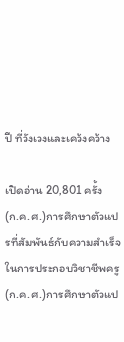ปี ที่วังเวงและเคว้งคว้าง

เปิดอ่าน 20,801 ครั้ง
(ก.ค.ศ.)การศึกษาตัวแปรที่สัมพันธ์กับความสำเร็จในการประกอบวิชาชีพครู
(ก.ค.ศ.)การศึกษาตัวแป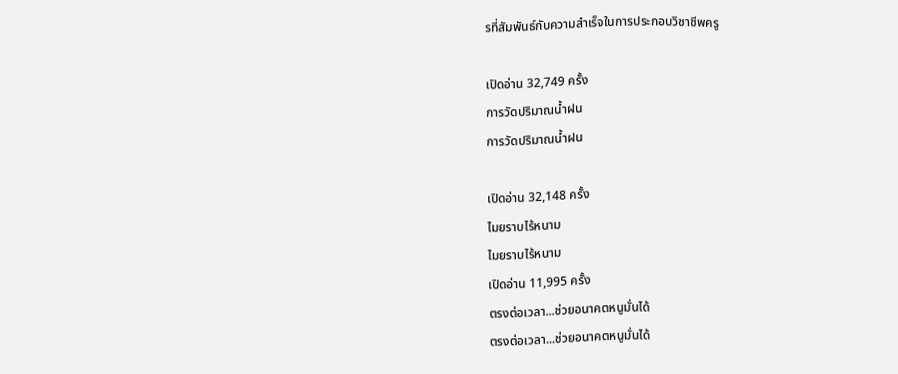รที่สัมพันธ์กับความสำเร็จในการประกอบวิชาชีพครู

เปิดอ่าน 32,749 ครั้ง
การวัดปริมาณน้ำฝน
การวัดปริมาณน้ำฝน

เปิดอ่าน 32,148 ครั้ง
ไมยราบไร้หนาม
ไมยราบไร้หนาม
เปิดอ่าน 11,995 ครั้ง
ตรงต่อเวลา...ช่วยอนาคตหนูมั่นได้
ตรงต่อเวลา...ช่วยอนาคตหนูมั่นได้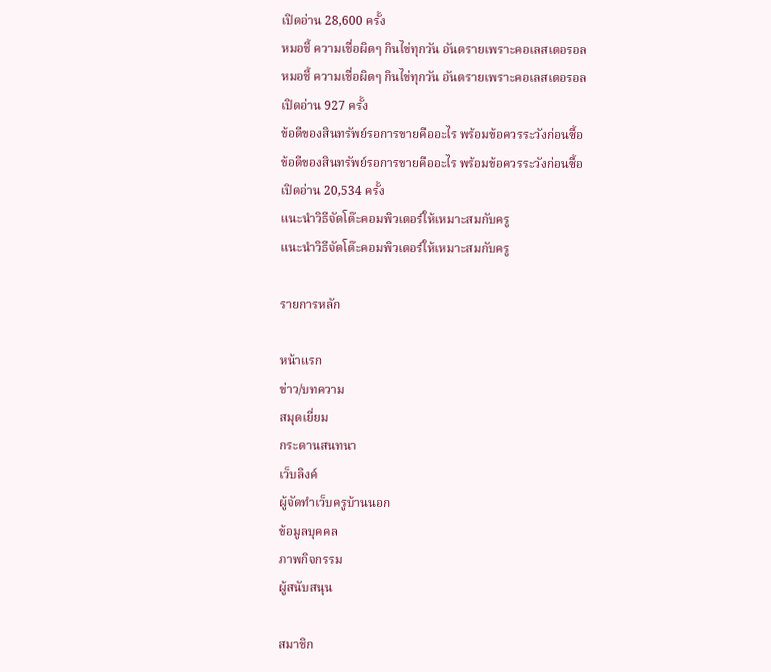เปิดอ่าน 28,600 ครั้ง
หมอชี้ ความเชื่อผิดๆ กินไข่ทุกวัน อันตรายเพราะคอเลสเตอรอล
หมอชี้ ความเชื่อผิดๆ กินไข่ทุกวัน อันตรายเพราะคอเลสเตอรอล
เปิดอ่าน 927 ครั้ง
ข้อดีของสินทรัพย์รอการขายคืออะไร พร้อมข้อควรระวังก่อนซื้อ
ข้อดีของสินทรัพย์รอการขายคืออะไร พร้อมข้อควรระวังก่อนซื้อ
เปิดอ่าน 20,534 ครั้ง
แนะนำวิธีจัดโต๊ะคอมพิวเตอร์ให้เหมาะสมกับครู
แนะนำวิธีจัดโต๊ะคอมพิวเตอร์ให้เหมาะสมกับครู

รายการหลัก

หน้าแรก
ข่าว/บทความ
สมุดเยี่ยม
กระดานสนทนา
เว็บลิงค์
ผู้จัดทำเว็บครูบ้านนอก
ข้อมูลบุคคล
ภาพกิจกรรม
ผู้สนับสนุน

สมาชิก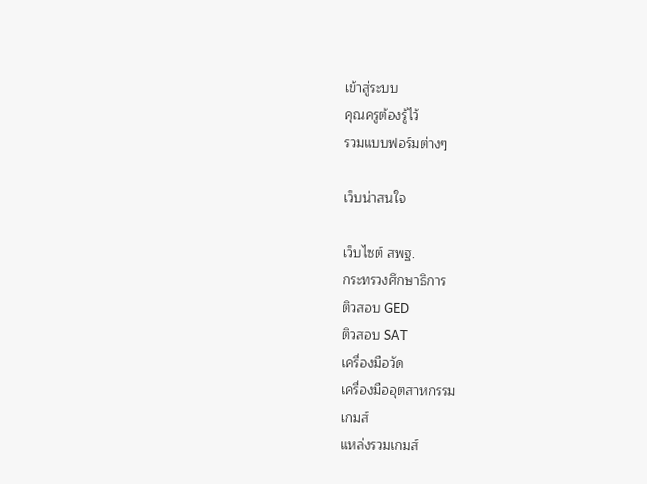เข้าสู่ระบบ
คุณครูต้องรู้ไว้
รวมแบบฟอร์มต่างๆ

เว็บน่าสนใจ

เว็บไซต์ สพฐ.
กระทรวงศึกษาธิการ
ติวสอบ GED
ติวสอบ SAT
เครื่องมือวัด
เครื่องมืออุตสาหกรรม
เกมส์
แหล่งรวมเกมส์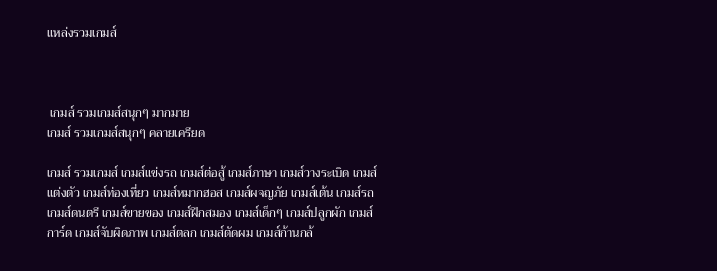แหล่งรวมเกมส์



 เกมส์ รวมเกมส์สนุกๆ มากมาย
เกมส์ รวมเกมส์สนุกๆ คลายเครียด

เกมส์ รวมเกมส์ เกมส์แข่งรถ เกมส์ต่อสู้ เกมส์ภาษา เกมส์วางระเบิด เกมส์แต่งตัว เกมส์ท่องเที่ยว เกมส์หมากฮอส เกมส์ผจญภัย เกมส์เต้น เกมส์รถ เกมส์ดนตรี เกมส์ขายของ เกมส์ฝึกสมอง เกมส์เด็กๆ เกมส์ปลูกผัก เกมส์การ์ด เกมส์จับผิดภาพ เกมส์ตลก เกมส์ตัดผม เกมส์ก้านกล้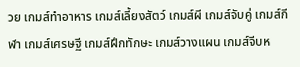วย เกมส์ทําอาหาร เกมส์เลี้ยงสัตว์ เกมส์ผี เกมส์จับคู่ เกมส์กีฬา เกมส์เศรษฐี เกมส์ฝึกทักษะ เกมส์วางแผน เกมส์จีบห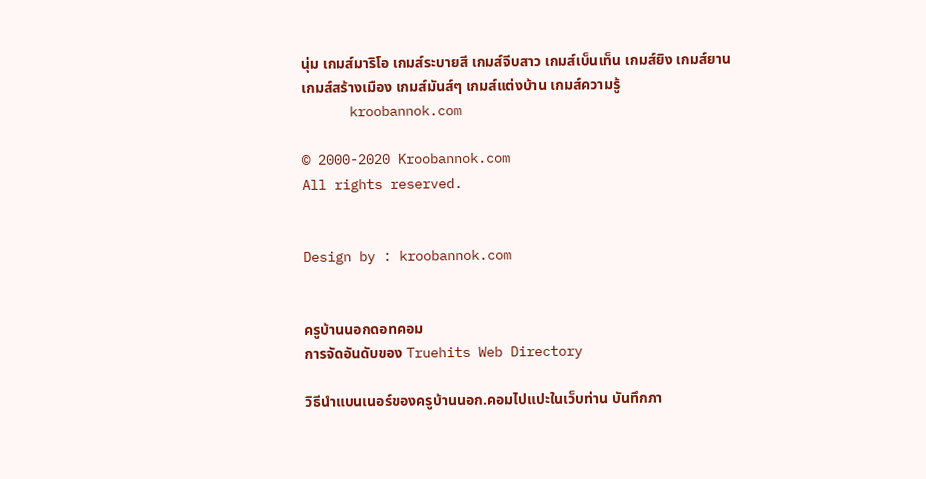นุ่ม เกมส์มาริโอ เกมส์ระบายสี เกมส์จีบสาว เกมส์เบ็นเท็น เกมส์ยิง เกมส์ยาน เกมส์สร้างเมือง เกมส์มันส์ๆ เกมส์แต่งบ้าน เกมส์ความรู้
      kroobannok.com

© 2000-2020 Kroobannok.com
All rights reserved.


Design by : kroobannok.com


ครูบ้านนอกดอทคอม
การจัดอันดับของ Truehits Web Directory

วิธีนำแบนเนอร์ของครูบ้านนอก.คอมไปแปะในเว็บท่าน บันทึกภา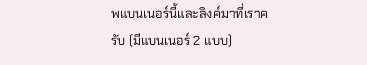พแบนเนอร์นี้และลิงค์มาที่เราครับ (มีแบนเนอร์ 2 แบบ)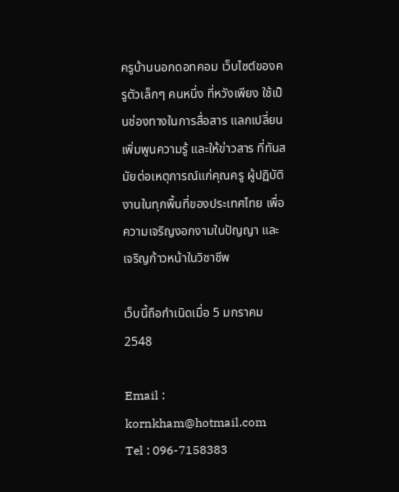ครูบ้านนอกดอทคอม เว็บไซต์ของครูตัวเล็กๆ คนหนึ่ง ที่หวังเพียง ใช้เป็นช่องทางในการสื่อสาร แลกเปลี่ยน เพิ่มพูนความรู้ และให้ข่าวสาร ที่ทันสมัยต่อเหตุการณ์แก่คุณครู ผู้ปฏิบัติงานในทุกพื้นที่ของประเทศไทย เพื่อความเจริญงอกงามในปัญญา และเจริญก้าวหน้าในวิชาชีพ

เว็บนี้ถือกำเนิดเมื่อ 5 มกราคม 2548

Email : kornkham@hotmail.com
Tel : 096-7158383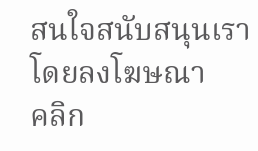สนใจสนับสนุนเรา โดยลงโฆษณา
คลิก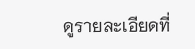ดูรายละเอียดที่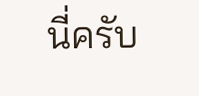นี่ครับ